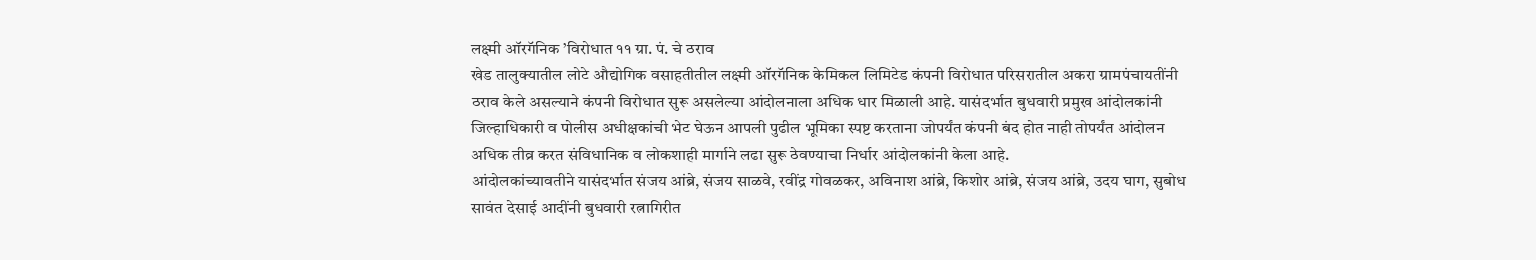लक्ष्मी ऑरगॅनिक ’विरोधात ११ ग्रा. पं. चे ठराव
खेड तालुक्यातील लोटे औद्योगिक वसाहतीतील लक्ष्मी ऑरगॅनिक केमिकल लिमिटेड कंपनी विरोधात परिसरातील अकरा ग्रामपंचायतींनी ठराव केले असल्याने कंपनी विरोधात सुरू असलेल्या आंदोलनाला अधिक धार मिळाली आहे. यासंदर्भात बुधवारी प्रमुख आंदोलकांनी जिल्हाधिकारी व पोलीस अधीक्षकांची भेट घेऊन आपली पुढील भूमिका स्पष्ट करताना जोपर्यंत कंपनी बंद होत नाही तोपर्यंत आंदोलन अधिक तीव्र करत संविधानिक व लोकशाही मार्गाने लढा सुरू ठेवण्याचा निर्धार आंदोलकांनी केला आहे.
आंदोलकांच्यावतीने यासंदर्भात संजय आंब्रे, संजय साळवे, रवींद्र गोवळकर, अविनाश आंब्रे, किशोर आंब्रे, संजय आंब्रे, उदय घाग, सुबोध सावंत देसाई आदींनी बुधवारी रत्नागिरीत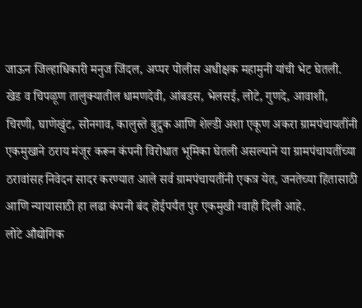जाऊन जिल्हाधिकारी मनुज जिंदल, अप्पर पोलीस अधीक्षक महामुनी यांची भेट घेतली.
खेड व चिपळूण तालुक्यातील धामणदेवी, आंबडस, भेलसई, लोटे, गुणदे, आवाशी, चिरणी, घाणेखुंट, सोनगाव, कालुस्ते बुद्रुक आणि शेल्डी अशा एकूण अकरा ग्रामपंचायतींनी एकमुखाने ठराय मंजूर करून कंपनी विरोधात भूमिका घेतली असल्याने या ग्रामपंचायतींच्या ठरावांसह निवेदन सादर करण्यात आले सर्व ग्रामपंचायतींनी एकत्र येत, जनतेच्या हितासाठी आणि न्यायासाठी हा लढा कंपनी बंद होईपर्यंत पुर एकमुखी ग्वाही दिली आहे.
लोटे औद्योगिक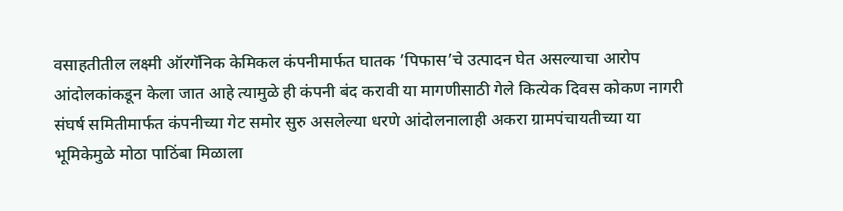वसाहतीतील लक्ष्मी ऑरगॅनिक केमिकल कंपनीमार्फत घातक ’पिफास’चे उत्पादन घेत असल्याचा आरोप आंदोलकांकडून केला जात आहे त्यामुळे ही कंपनी बंद करावी या मागणीसाठी गेले कित्येक दिवस कोकण नागरी संघर्ष समितीमार्फत कंपनीच्या गेट समोर सुरु असलेल्या धरणे आंदोलनालाही अकरा ग्रामपंचायतीच्या या भूमिकेमुळे मोठा पाठिंबा मिळाला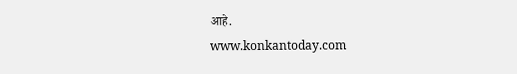आहे.
www.konkantoday.com